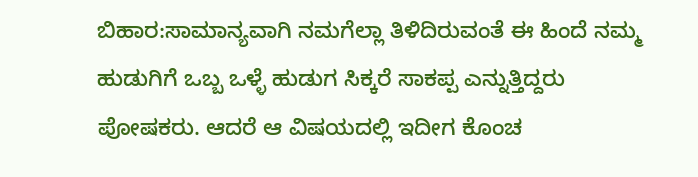ಬಿಹಾರ:ಸಾಮಾನ್ಯವಾಗಿ ನಮಗೆಲ್ಲಾ ತಿಳಿದಿರುವಂತೆ ಈ ಹಿಂದೆ ನಮ್ಮ ಹುಡುಗಿಗೆ ಒಬ್ಬ ಒಳ್ಳೆ ಹುಡುಗ ಸಿಕ್ಕರೆ ಸಾಕಪ್ಪ ಎನ್ನುತ್ತಿದ್ದರು ಪೋಷಕರು. ಆದರೆ ಆ ವಿಷಯದಲ್ಲಿ ಇದೀಗ ಕೊಂಚ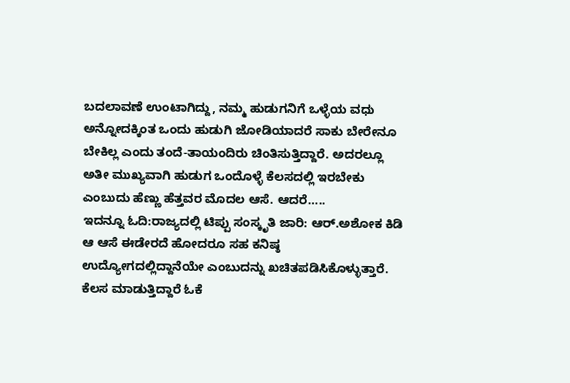ಬದಲಾವಣೆ ಉಂಟಾಗಿದ್ದು, ನಮ್ಮ ಹುಡುಗನಿಗೆ ಒಳ್ಳೆಯ ವಧು ಅನ್ನೋದಕ್ಕಿಂತ ಒಂದು ಹುಡುಗಿ ಜೋಡಿಯಾದರೆ ಸಾಕು ಬೇರೇನೂ ಬೇಕಿಲ್ಲ ಎಂದು ತಂದೆ-ತಾಯಂದಿರು ಚಿಂತಿಸುತ್ತಿದ್ದಾರೆ. ಅದರಲ್ಲೂ ಅತೀ ಮುಖ್ಯವಾಗಿ ಹುಡುಗ ಒಂದೊಳ್ಳೆ ಕೆಲಸದಲ್ಲಿ ಇರಬೇಕು ಎಂಬುದು ಹೆಣ್ಣು ಹೆತ್ತವರ ಮೊದಲ ಆಸೆ. ಆದರೆ…..
ಇದನ್ನೂ ಓದಿ:ರಾಜ್ಯದಲ್ಲಿ ಟಿಪ್ಪು ಸಂಸ್ಕೃತಿ ಜಾರಿ: ಆರ್.ಅಶೋಕ ಕಿಡಿ
ಆ ಆಸೆ ಈಡೇರದೆ ಹೋದರೂ ಸಹ ಕನಿಷ್ಠ ಉದ್ಯೋಗದಲ್ಲಿದ್ದಾನೆಯೇ ಎಂಬುದನ್ನು ಖಚಿತಪಡಿಸಿಕೊಳ್ಳುತ್ತಾರೆ. ಕೆಲಸ ಮಾಡುತ್ತಿದ್ದಾರೆ ಓಕೆ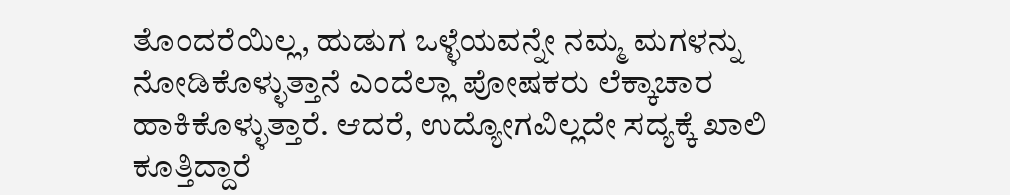ತೊಂದರೆಯಿಲ್ಲ, ಹುಡುಗ ಒಳ್ಳೆಯವನ್ನೇ ನಮ್ಮ ಮಗಳನ್ನು ನೋಡಿಕೊಳ್ಳುತ್ತಾನೆ ಎಂದೆಲ್ಲಾ ಪೋಷಕರು ಲೆಕ್ಕಾಚಾರ ಹಾಕಿಕೊಳ್ಳುತ್ತಾರೆ. ಆದರೆ, ಉದ್ಯೋಗವಿಲ್ಲದೇ ಸದ್ಯಕ್ಕೆ ಖಾಲಿ ಕೂತ್ತಿದ್ದಾರೆ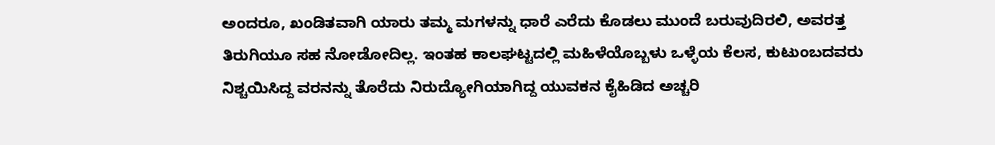ಅಂದರೂ, ಖಂಡಿತವಾಗಿ ಯಾರು ತಮ್ಮ ಮಗಳನ್ನು ಧಾರೆ ಎರೆದು ಕೊಡಲು ಮುಂದೆ ಬರುವುದಿರಲಿ, ಅವರತ್ತ ತಿರುಗಿಯೂ ಸಹ ನೋಡೋದಿಲ್ಲ. ಇಂತಹ ಕಾಲಘಟ್ಟದಲ್ಲಿ ಮಹಿಳೆಯೊಬ್ಬಳು ಒಳ್ಳೆಯ ಕೆಲಸ, ಕುಟುಂಬದವರು ನಿಶ್ಚಯಿಸಿದ್ದ ವರನನ್ನು ತೊರೆದು ನಿರುದ್ಯೋಗಿಯಾಗಿದ್ದ ಯುವಕನ ಕೈಹಿಡಿದ ಅಚ್ಚರಿ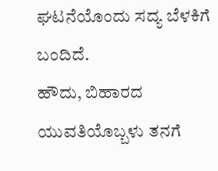ಘಟನೆಯೊಂದು ಸದ್ಯ ಬೆಳಕಿಗೆ ಬಂದಿದೆ.
ಹೌದು, ಬಿಹಾರದ ಯುವತಿಯೊಬ್ಬಳು ತನಗೆ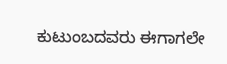ಕುಟುಂಬದವರು ಈಗಾಗಲೇ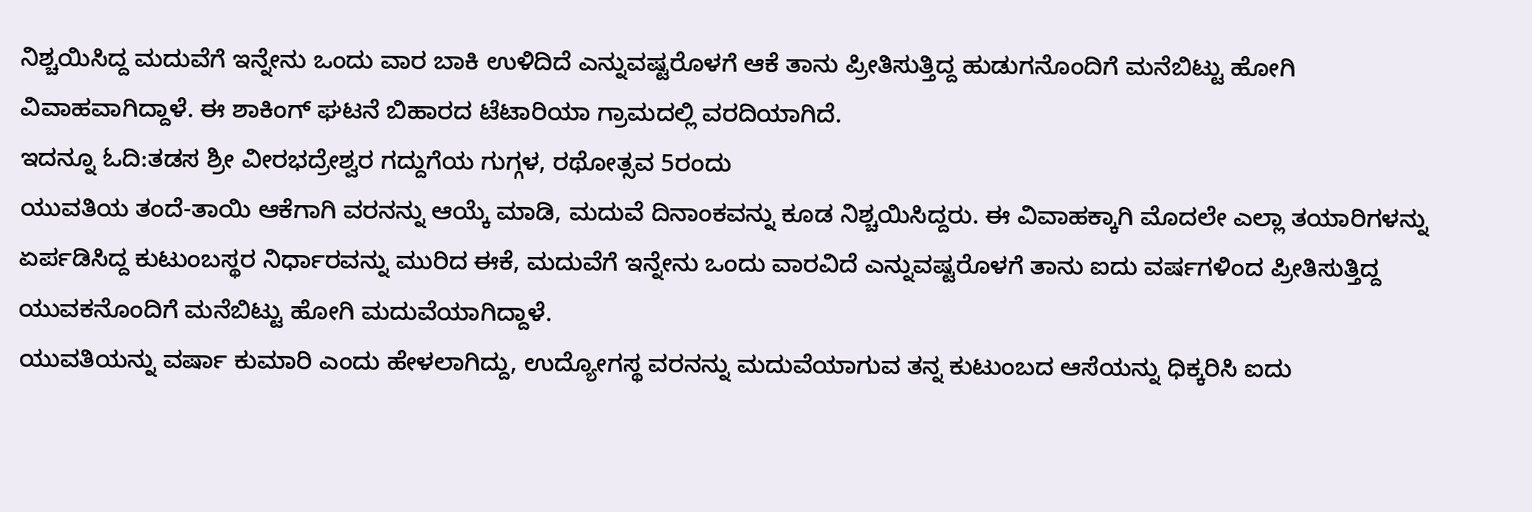ನಿಶ್ಚಯಿಸಿದ್ದ ಮದುವೆಗೆ ಇನ್ನೇನು ಒಂದು ವಾರ ಬಾಕಿ ಉಳಿದಿದೆ ಎನ್ನುವಷ್ಟರೊಳಗೆ ಆಕೆ ತಾನು ಪ್ರೀತಿಸುತ್ತಿದ್ದ ಹುಡುಗನೊಂದಿಗೆ ಮನೆಬಿಟ್ಟು ಹೋಗಿ ವಿವಾಹವಾಗಿದ್ದಾಳೆ. ಈ ಶಾಕಿಂಗ್ ಘಟನೆ ಬಿಹಾರದ ಟೆಟಾರಿಯಾ ಗ್ರಾಮದಲ್ಲಿ ವರದಿಯಾಗಿದೆ.
ಇದನ್ನೂ ಓದಿ:ತಡಸ ಶ್ರೀ ವೀರಭದ್ರೇಶ್ವರ ಗದ್ದುಗೆಯ ಗುಗ್ಗಳ, ರಥೋತ್ಸವ 5ರಂದು
ಯುವತಿಯ ತಂದೆ-ತಾಯಿ ಆಕೆಗಾಗಿ ವರನನ್ನು ಆಯ್ಕೆ ಮಾಡಿ, ಮದುವೆ ದಿನಾಂಕವನ್ನು ಕೂಡ ನಿಶ್ಚಯಿಸಿದ್ದರು. ಈ ವಿವಾಹಕ್ಕಾಗಿ ಮೊದಲೇ ಎಲ್ಲಾ ತಯಾರಿಗಳನ್ನು ಏರ್ಪಡಿಸಿದ್ದ ಕುಟುಂಬಸ್ಥರ ನಿರ್ಧಾರವನ್ನು ಮುರಿದ ಈಕೆ, ಮದುವೆಗೆ ಇನ್ನೇನು ಒಂದು ವಾರವಿದೆ ಎನ್ನುವಷ್ಟರೊಳಗೆ ತಾನು ಐದು ವರ್ಷಗಳಿಂದ ಪ್ರೀತಿಸುತ್ತಿದ್ದ ಯುವಕನೊಂದಿಗೆ ಮನೆಬಿಟ್ಟು ಹೋಗಿ ಮದುವೆಯಾಗಿದ್ದಾಳೆ.
ಯುವತಿಯನ್ನು ವರ್ಷಾ ಕುಮಾರಿ ಎಂದು ಹೇಳಲಾಗಿದ್ದು, ಉದ್ಯೋಗಸ್ಥ ವರನನ್ನು ಮದುವೆಯಾಗುವ ತನ್ನ ಕುಟುಂಬದ ಆಸೆಯನ್ನು ಧಿಕ್ಕರಿಸಿ ಐದು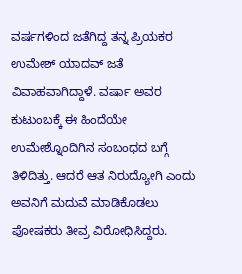ವರ್ಷಗಳಿಂದ ಜತೆಗಿದ್ದ ತನ್ನ ಪ್ರಿಯಕರ ಉಮೇಶ್ ಯಾದವ್ ಜತೆ ವಿವಾಹವಾಗಿದ್ದಾಳೆ. ವರ್ಷಾ ಅವರ ಕುಟುಂಬಕ್ಕೆ ಈ ಹಿಂದೆಯೇ ಉಮೇಶ್ನೊಂದಿಗಿನ ಸಂಬಂಧದ ಬಗ್ಗೆ ತಿಳಿದಿತ್ತು. ಆದರೆ ಆತ ನಿರುದ್ಯೋಗಿ ಎಂದು ಅವನಿಗೆ ಮದುವೆ ಮಾಡಿಕೊಡಲು ಪೋಷಕರು ತೀವ್ರ ವಿರೋಧಿಸಿದ್ದರು.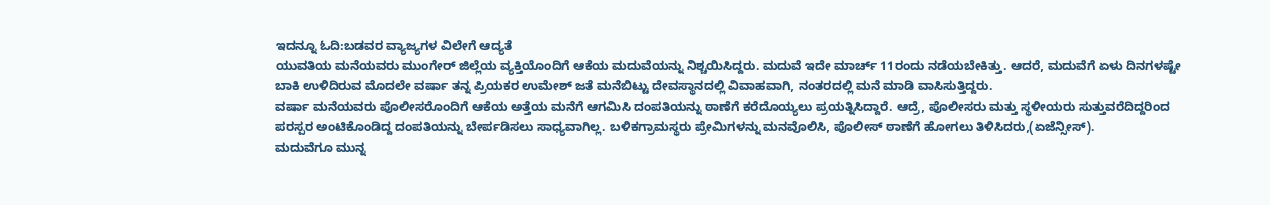ಇದನ್ನೂ ಓದಿ:ಬಡವರ ವ್ಯಾಜ್ಯಗಳ ವಿಲೇಗೆ ಆದ್ಯತೆ
ಯುವತಿಯ ಮನೆಯವರು ಮುಂಗೇರ್ ಜಿಲ್ಲೆಯ ವ್ಯಕ್ತಿಯೊಂದಿಗೆ ಆಕೆಯ ಮದುವೆಯನ್ನು ನಿಶ್ಚಯಿಸಿದ್ದರು. ಮದುವೆ ಇದೇ ಮಾರ್ಚ್ 11ರಂದು ನಡೆಯಬೇಕಿತ್ತು. ಆದರೆ, ಮದುವೆಗೆ ಏಳು ದಿನಗಳಷ್ಟೇ ಬಾಕಿ ಉಳಿದಿರುವ ಮೊದಲೇ ವರ್ಷಾ ತನ್ನ ಪ್ರಿಯಕರ ಉಮೇಶ್ ಜತೆ ಮನೆಬಿಟ್ಟು ದೇವಸ್ಥಾನದಲ್ಲಿ ವಿವಾಹವಾಗಿ, ನಂತರದಲ್ಲಿ ಮನೆ ಮಾಡಿ ವಾಸಿಸುತ್ತಿದ್ದರು.
ವರ್ಷಾ ಮನೆಯವರು ಪೊಲೀಸರೊಂದಿಗೆ ಆಕೆಯ ಅತ್ತೆಯ ಮನೆಗೆ ಆಗಮಿಸಿ ದಂಪತಿಯನ್ನು ಠಾಣೆಗೆ ಕರೆದೊಯ್ಯಲು ಪ್ರಯತ್ನಿಸಿದ್ದಾರೆ. ಆದ್ರೆ, ಪೊಲೀಸರು ಮತ್ತು ಸ್ಥಳೀಯರು ಸುತ್ತುವರೆದಿದ್ದರಿಂದ ಪರಸ್ಪರ ಅಂಟಿಕೊಂಡಿದ್ದ ದಂಪತಿಯನ್ನು ಬೇರ್ಪಡಿಸಲು ಸಾಧ್ಯವಾಗಿಲ್ಲ. ಬಳಿಕಗ್ರಾಮಸ್ಥರು ಪ್ರೇಮಿಗಳನ್ನು ಮನವೊಲಿಸಿ, ಪೊಲೀಸ್ ಠಾಣೆಗೆ ಹೋಗಲು ತಿಳಿಸಿದರು,(ಏಜೆನ್ಸೀಸ್).
ಮದುವೆಗೂ ಮುನ್ನ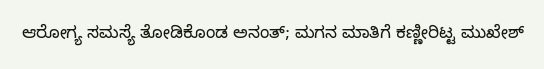ಆರೋಗ್ಯ ಸಮಸ್ಯೆ ತೋಡಿಕೊಂಡ ಅನಂತ್; ಮಗನ ಮಾತಿಗೆ ಕಣ್ಣೀರಿಟ್ಟ ಮುಖೇಶ್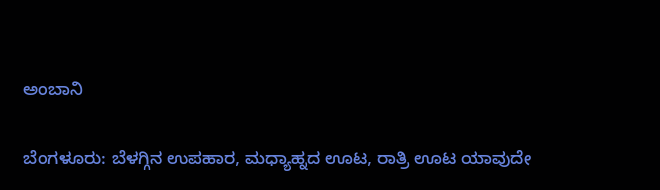ಅಂಬಾನಿ

ಬೆಂಗಳೂರು: ಬೆಳಗ್ಗಿನ ಉಪಹಾರ, ಮಧ್ಯಾಹ್ನದ ಊಟ, ರಾತ್ರಿ ಊಟ ಯಾವುದೇ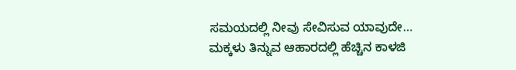ಸಮಯದಲ್ಲಿ ನೀವು ಸೇವಿಸುವ ಯಾವುದೇ…
ಮಕ್ಕಳು ತಿನ್ನುವ ಆಹಾರದಲ್ಲಿ ಹೆಚ್ಚಿನ ಕಾಳಜಿ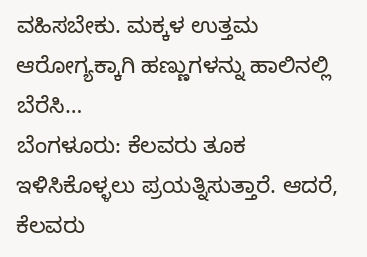ವಹಿಸಬೇಕು. ಮಕ್ಕಳ ಉತ್ತಮ ಆರೋಗ್ಯಕ್ಕಾಗಿ ಹಣ್ಣುಗಳನ್ನು ಹಾಲಿನಲ್ಲಿ ಬೆರೆಸಿ…
ಬೆಂಗಳೂರು: ಕೆಲವರು ತೂಕ ಇಳಿಸಿಕೊಳ್ಳಲು ಪ್ರಯತ್ನಿಸುತ್ತಾರೆ. ಆದರೆ, ಕೆಲವರು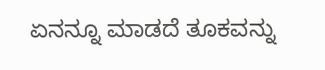ಏನನ್ನೂ ಮಾಡದೆ ತೂಕವನ್ನು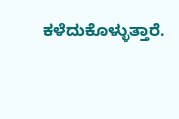ಕಳೆದುಕೊಳ್ಳುತ್ತಾರೆ.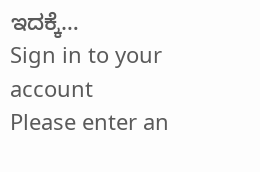ಇದಕ್ಕೆ…
Sign in to your account
Please enter an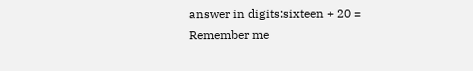answer in digits:sixteen + 20 =
Remember me